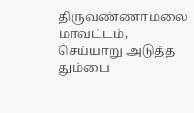திருவண்ணாமலை மாவட்டம், செய்யாறு அடுத்த தும்பை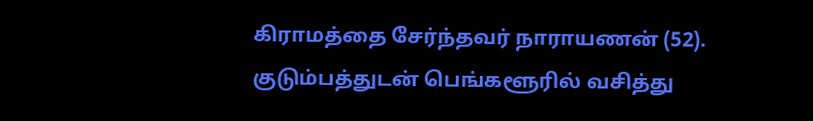கிராமத்தை சேர்ந்தவர் நாராயணன் (52). குடும்பத்துடன் பெங்களூரில் வசித்து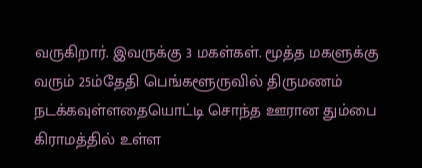வருகிறார். இவருக்கு 3 மகள்கள். மூத்த மகளுக்கு வரும் 25ம்தேதி பெங்களூருவில் திருமணம் நடக்கவுள்ளதையொட்டி சொந்த ஊரான தும்பை கிராமத்தில் உள்ள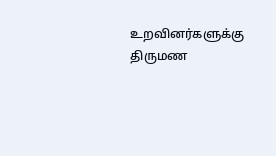உறவினர்களுக்கு திருமண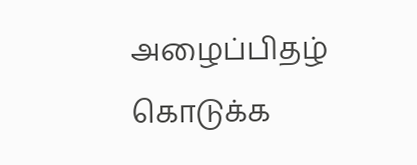அழைப்பிதழ் கொடுக்க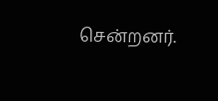சென்றனர்.